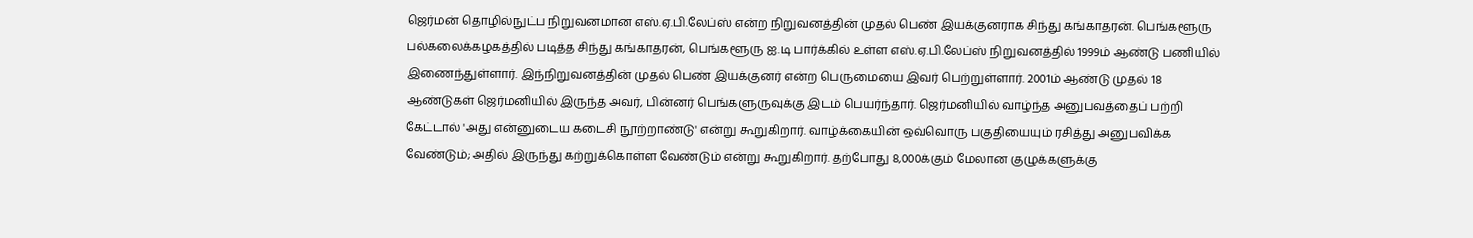ஜெர்மன் தொழில்நுட்ப நிறுவனமான எஸ்.ஏ.பி.லேப்ஸ் என்ற நிறுவனத்தின் முதல் பெண் இயக்குனராக சிந்து கங்காதரன். பெங்களூரு பல்கலைக்கழகத்தில் படித்த சிந்து கங்காதரன், பெங்களூரு ஐ.டி பார்க்கில் உள்ள எஸ்.ஏ.பி.லேப்ஸ் நிறுவனத்தில் 1999ம் ஆண்டு பணியில் இணைந்துள்ளார். இந்நிறுவனத்தின் முதல் பெண் இயக்குனர் என்ற பெருமையை இவர் பெற்றுள்ளார். 2001ம் ஆண்டு முதல் 18 ஆண்டுகள் ஜெர்மனியில் இருந்த அவர், பின்னர் பெங்களுருவுக்கு இடம் பெயர்ந்தார். ஜெர்மனியில் வாழ்ந்த அனுபவத்தைப் பற்றி கேட்டால் 'அது என்னுடைய கடைசி நூற்றாண்டு' என்று கூறுகிறார். வாழ்க்கையின் ஒவ்வொரு பகுதியையும் ரசித்து அனுபவிக்க வேண்டும்; அதில் இருந்து கற்றுக்கொள்ள வேண்டும் என்று கூறுகிறார். தற்போது 8,000க்கும் மேலான குழுக்களுக்கு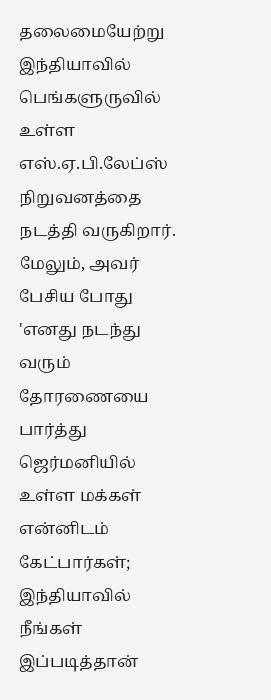தலைமையேற்று இந்தியாவில் பெங்களுருவில் உள்ள எஸ்.ஏ.பி.லேப்ஸ் நிறுவனத்தை நடத்தி வருகிறார்.
மேலும், அவர் பேசிய போது 'எனது நடந்து வரும் தோரணையை பார்த்து ஜெர்மனியில் உள்ள மக்கள் என்னிடம் கேட்பார்கள்; இந்தியாவில் நீங்கள் இப்படித்தான்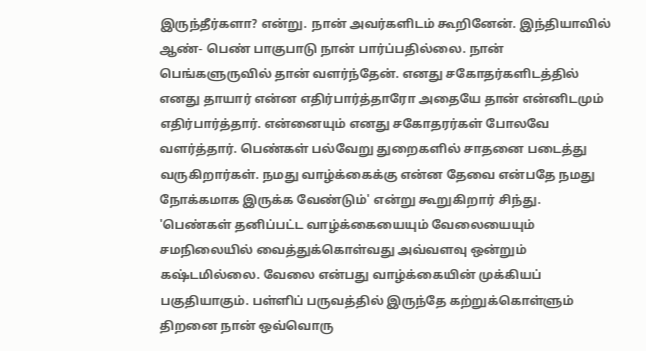இருந்தீர்களா? என்று. நான் அவர்களிடம் கூறினேன். இந்தியாவில் ஆண்- பெண் பாகுபாடு நான் பார்ப்பதில்லை. நான் பெங்களுருவில் தான் வளர்ந்தேன். எனது சகோதர்களிடத்தில் எனது தாயார் என்ன எதிர்பார்த்தாரோ அதையே தான் என்னிடமும் எதிர்பார்த்தார். என்னையும் எனது சகோதரர்கள் போலவே வளர்த்தார். பெண்கள் பல்வேறு துறைகளில் சாதனை படைத்து வருகிறார்கள். நமது வாழ்க்கைக்கு என்ன தேவை என்பதே நமது நோக்கமாக இருக்க வேண்டும்' என்று கூறுகிறார் சிந்து.
'பெண்கள் தனிப்பட்ட வாழ்க்கையையும் வேலையையும் சமநிலையில் வைத்துக்கொள்வது அவ்வளவு ஒன்றும் கஷ்டமில்லை. வேலை என்பது வாழ்க்கையின் முக்கியப் பகுதியாகும். பள்ளிப் பருவத்தில் இருந்தே கற்றுக்கொள்ளும் திறனை நான் ஒவ்வொரு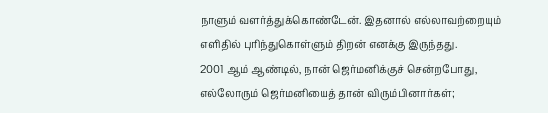நாளும் வளர்த்துக்கொண்டேன். இதனால் எல்லாவற்றையும் எளிதில் புரிந்துகொள்ளும் திறன் எனக்கு இருந்தது.
2001 ஆம் ஆண்டில், நான் ஜெர்மனிக்குச் சென்றபோது, எல்லோரும் ஜெர்மனியைத் தான் விரும்பினார்கள்;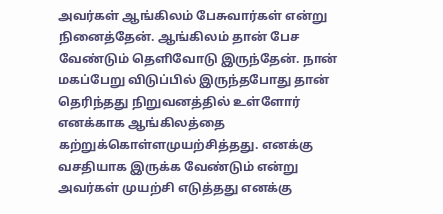அவர்கள் ஆங்கிலம் பேசுவார்கள் என்று நினைத்தேன். ஆங்கிலம் தான் பேச வேண்டும் தெளிவோடு இருந்தேன். நான் மகப்பேறு விடுப்பில் இருந்தபோது தான் தெரிந்தது நிறுவனத்தில் உள்ளோர் எனக்காக ஆங்கிலத்தை கற்றுக்கொள்ளமுயற்சித்தது. எனக்கு வசதியாக இருக்க வேண்டும் என்று அவர்கள் முயற்சி எடுத்தது எனக்கு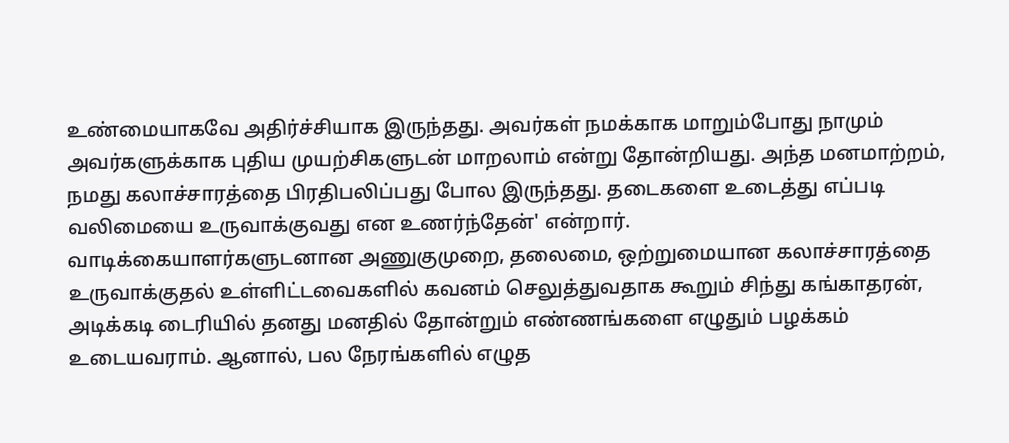உண்மையாகவே அதிர்ச்சியாக இருந்தது. அவர்கள் நமக்காக மாறும்போது நாமும் அவர்களுக்காக புதிய முயற்சிகளுடன் மாறலாம் என்று தோன்றியது. அந்த மனமாற்றம், நமது கலாச்சாரத்தை பிரதிபலிப்பது போல இருந்தது. தடைகளை உடைத்து எப்படி வலிமையை உருவாக்குவது என உணர்ந்தேன்' என்றார்.
வாடிக்கையாளர்களுடனான அணுகுமுறை, தலைமை, ஒற்றுமையான கலாச்சாரத்தை உருவாக்குதல் உள்ளிட்டவைகளில் கவனம் செலுத்துவதாக கூறும் சிந்து கங்காதரன், அடிக்கடி டைரியில் தனது மனதில் தோன்றும் எண்ணங்களை எழுதும் பழக்கம் உடையவராம். ஆனால், பல நேரங்களில் எழுத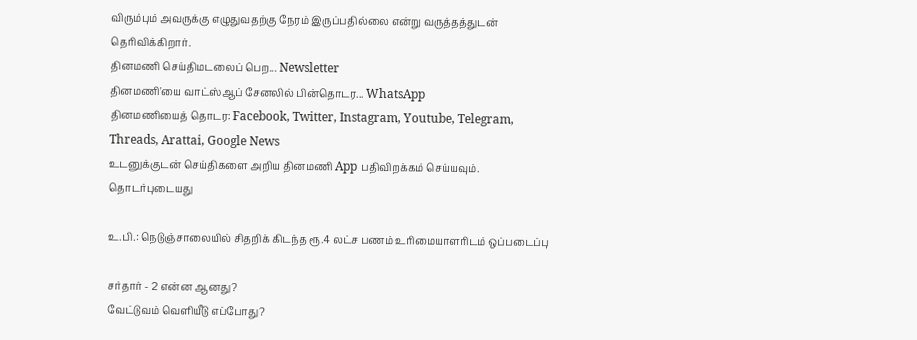விரும்பும் அவருக்கு எழுதுவதற்கு நேரம் இருப்பதில்லை என்று வருத்தத்துடன் தெரிவிக்கிறார்.
தினமணி செய்திமடலைப் பெற... Newsletter
தினமணி'யை வாட்ஸ்ஆப் சேனலில் பின்தொடர... WhatsApp
தினமணியைத் தொடர: Facebook, Twitter, Instagram, Youtube, Telegram, Threads, Arattai, Google News
உடனுக்குடன் செய்திகளை அறிய தினமணி App பதிவிறக்கம் செய்யவும்.
தொடர்புடையது

உ.பி.: நெடுஞ்சாலையில் சிதறிக் கிடந்த ரூ.4 லட்ச பணம் உரிமையாளரிடம் ஒப்படைப்பு

சர்தார் - 2 என்ன ஆனது?
வேட்டுவம் வெளியீடு எப்போது?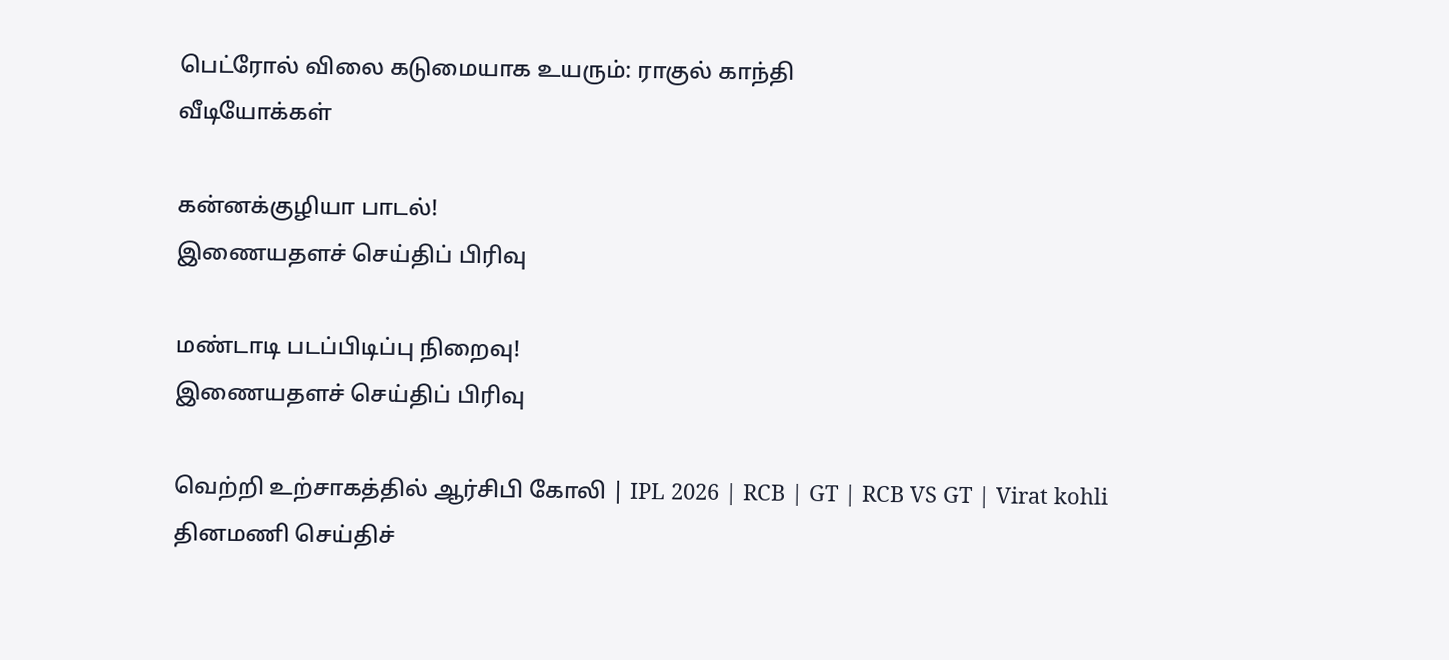பெட்ரோல் விலை கடுமையாக உயரும்: ராகுல் காந்தி
வீடியோக்கள்

கன்னக்குழியா பாடல்!
இணையதளச் செய்திப் பிரிவு

மண்டாடி படப்பிடிப்பு நிறைவு!
இணையதளச் செய்திப் பிரிவு

வெற்றி உற்சாகத்தில் ஆர்சிபி கோலி | IPL 2026 | RCB | GT | RCB VS GT | Virat kohli
தினமணி செய்திச்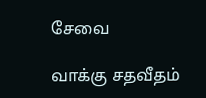சேவை

வாக்கு சதவீதம்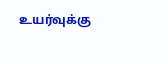உயர்வுக்கு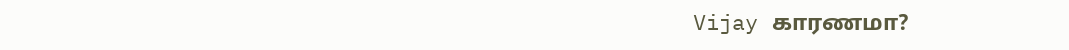Vijay காரணமா?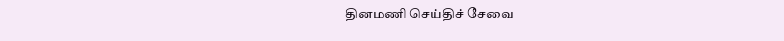தினமணி செய்திச் சேவை